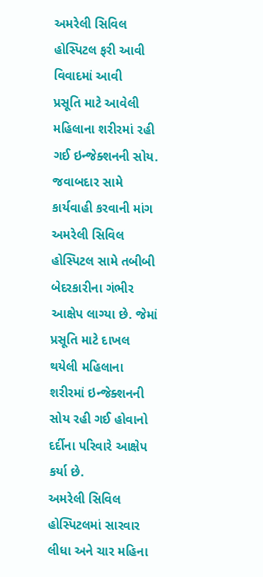અમરેલી સિવિલ હોસ્પિટલ ફરી આવી વિવાદમાં આવી
પ્રસૂતિ માટે આવેલી મહિલાના શરીરમાં રહી ગઈ ઇન્જેક્શનની સોય.
જવાબદાર સામે કાર્યવાહી કરવાની માંગ
અમરેલી સિવિલ હોસ્પિટલ સામે તબીબી બેદરકારીના ગંભીર આક્ષેપ લાગ્યા છે. જેમાં પ્રસૂતિ માટે દાખલ થયેલી મહિલાના શરીરમાં ઇન્જેક્શનની સોય રહી ગઈ હોવાનો દર્દીના પરિવારે આક્ષેપ કર્યા છે.
અમરેલી સિવિલ હોસ્પિટલમાં સારવાર લીધા અને ચાર મહિના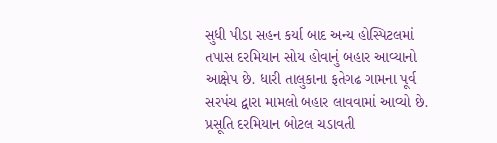સુધી પીડા સહન કર્યા બાદ અન્ય હોસ્પિટલમાં તપાસ દરમિયાન સોય હોવાનું બહાર આવ્યાનો આક્ષેપ છે. ધારી તાલુકાના ફતેગઢ ગામના પૂર્વ સરપંચ દ્વારા મામલો બહાર લાવવામાં આવ્યો છે. પ્રસૂતિ દરમિયાન બોટલ ચડાવતી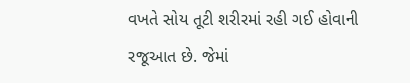વખતે સોય તૂટી શરીરમાં રહી ગઈ હોવાની રજૂઆત છે. જેમાં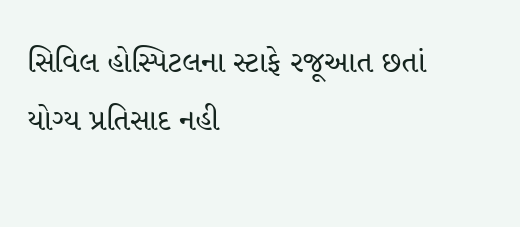સિવિલ હોસ્પિટલના સ્ટાફે રજૂઆત છતાં યોગ્ય પ્રતિસાદ નહી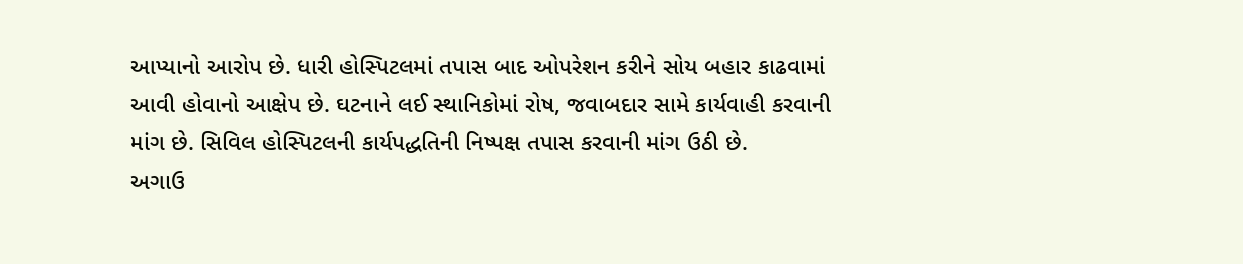આપ્યાનો આરોપ છે. ધારી હોસ્પિટલમાં તપાસ બાદ ઓપરેશન કરીને સોય બહાર કાઢવામાં આવી હોવાનો આક્ષેપ છે. ઘટનાને લઈ સ્થાનિકોમાં રોષ, જવાબદાર સામે કાર્યવાહી કરવાની માંગ છે. સિવિલ હોસ્પિટલની કાર્યપદ્ધતિની નિષ્પક્ષ તપાસ કરવાની માંગ ઉઠી છે.
અગાઉ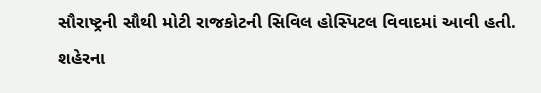સૌરાષ્ટ્રની સૌથી મોટી રાજકોટની સિવિલ હોસ્પિટલ વિવાદમાં આવી હતી. શહેરના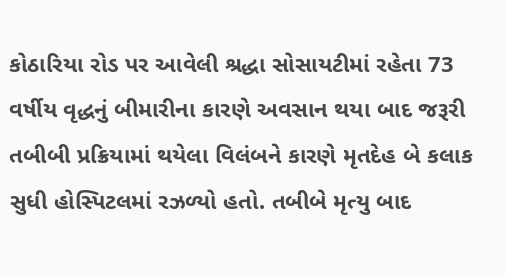કોઠારિયા રોડ પર આવેલી શ્રદ્ધા સોસાયટીમાં રહેતા 73 વર્ષીય વૃદ્ધનું બીમારીના કારણે અવસાન થયા બાદ જરૂરી તબીબી પ્રક્રિયામાં થયેલા વિલંબને કારણે મૃતદેહ બે કલાક સુધી હોસ્પિટલમાં રઝળ્યો હતો. તબીબે મૃત્યુ બાદ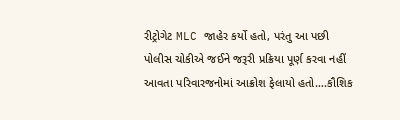રીટ્રોગેટ MLC જાહેર કર્યો હતો, પરંતુ આ પછી પોલીસ ચોકીએ જઈને જરૂરી પ્રક્રિયા પૂર્ણ કરવા નહીં આવતા પરિવારજનોમાં આક્રોશ ફેલાયો હતો….કૌશિક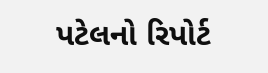પટેલનો રિપોર્ટ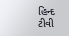હિન્દ ટીવી